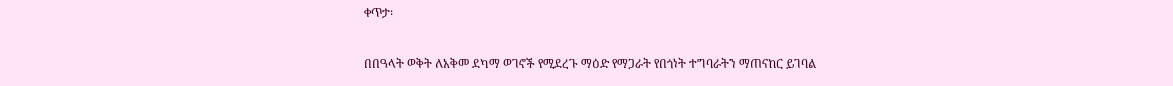ቀጥታ፡

በበዓላት ወቅት ለአቅመ ደካማ ወገኖች የሚደረጉ ማዕድ የማጋራት የበጎነት ተግባራትን ማጠናከር ይገባል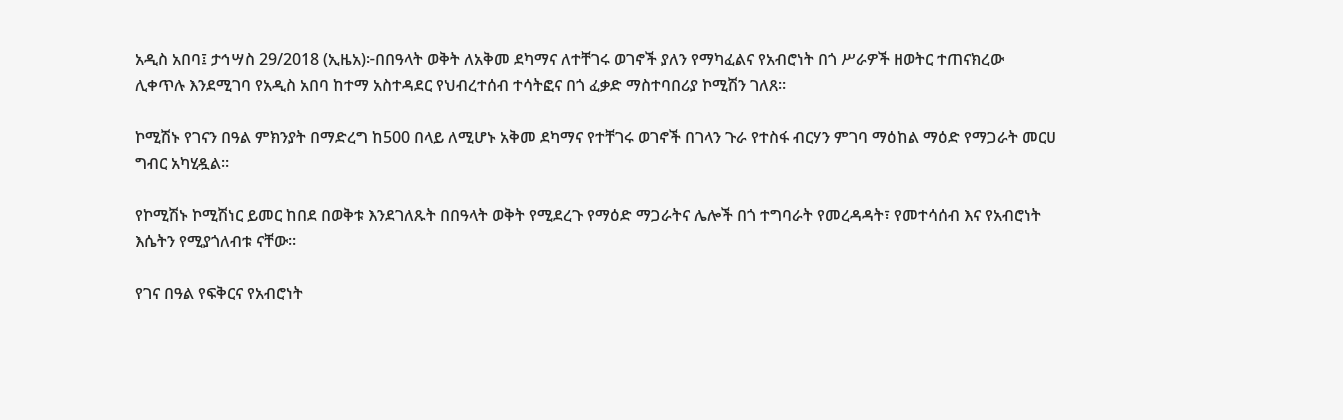አዲስ አበባ፤ ታኅሣስ 29/2018 (ኢዜአ)፦በበዓላት ወቅት ለአቅመ ደካማና ለተቸገሩ ወገኖች ያለን የማካፈልና የአብሮነት በጎ ሥራዎች ዘወትር ተጠናክረው ሊቀጥሉ እንደሚገባ የአዲስ አበባ ከተማ አስተዳደር የህብረተሰብ ተሳትፎና በጎ ፈቃድ ማስተባበሪያ ኮሚሽን ገለጸ።

ኮሚሽኑ የገናን በዓል ምክንያት በማድረግ ከ500 በላይ ለሚሆኑ አቅመ ደካማና የተቸገሩ ወገኖች በገላን ጉራ የተስፋ ብርሃን ምገባ ማዕከል ማዕድ የማጋራት መርሀ ግብር አካሂዷል።

የኮሚሽኑ ኮሚሽነር ይመር ከበደ በወቅቱ እንደገለጹት በበዓላት ወቅት የሚደረጉ የማዕድ ማጋራትና ሌሎች በጎ ተግባራት የመረዳዳት፣ የመተሳሰብ እና የአብሮነት እሴትን የሚያጎለብቱ ናቸው።

የገና በዓል የፍቅርና የአብሮነት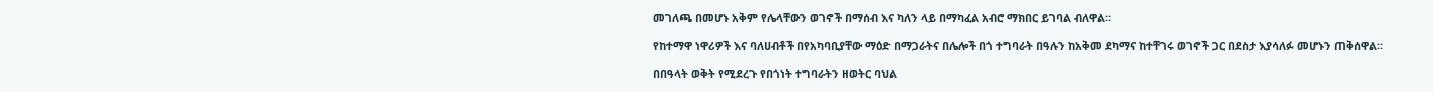መገለጫ በመሆኑ አቅም የሌላቸውን ወገኖች በማሰብ እና ካለን ላይ በማካፈል አብሮ ማክበር ይገባል ብለዋል።

የከተማዋ ነዋሪዎች እና ባለሀብቶች በየአካባቢያቸው ማዕድ በማጋራትና በሌሎች በጎ ተግባራት በዓሉን ከአቅመ ደካማና ከተቸገሩ ወገኖች ጋር በደስታ እያሳለፉ መሆኑን ጠቅሰዋል።

በበዓላት ወቅት የሚደረጉ የበጎነት ተግባራትን ዘወትር ባህል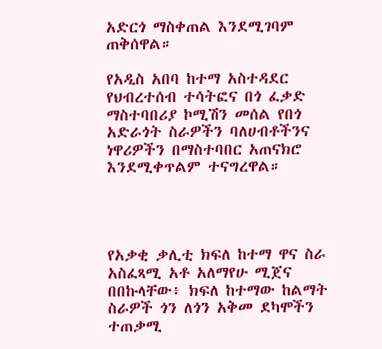አድርጎ ማስቀጠል እንደሚገባም ጠቅሰዋል።

የአዲስ አበባ ከተማ አስተዳደር የህብረተሰብ ተሳትፎና በጎ ፈቃድ ማስተባበሪያ ኮሚሽን መሰል የበጎ አድራጎት ስራዎችን ባለሀብቶችንና ነዋሪዎችን በማስተባበር አጠናክሮ እንደሚቀጥልም ተናግረዋል።




የአቃቂ ቃሊቲ ክፍለ ከተማ ዋና ስራ አስፈጻሚ አቶ አለማየሁ ሚጀና በበኩላቸው፥ ክፍለ ከተማው ከልማት ስራዎች ጎን ለጎን አቅመ ደካሞችን ተጠቃሚ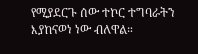የሚያደርጉ ሰው ተኮር ተግባራትን እያከናወነ ነው ብለዋል።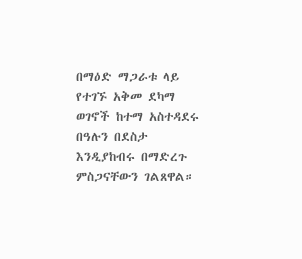በማዕድ ማጋራቱ ላይ የተገኙ አቅመ ደካማ ወገኖች ከተማ አስተዳደሩ በዓሉን በደስታ እንዲያከብሩ በማድረጉ ምስጋናቸውን ገልጸዋል።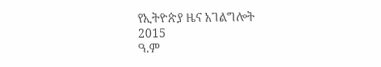የኢትዮጵያ ዜና አገልግሎት
2015
ዓ.ም